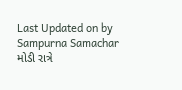Last Updated on by Sampurna Samachar
મોડી રાત્રે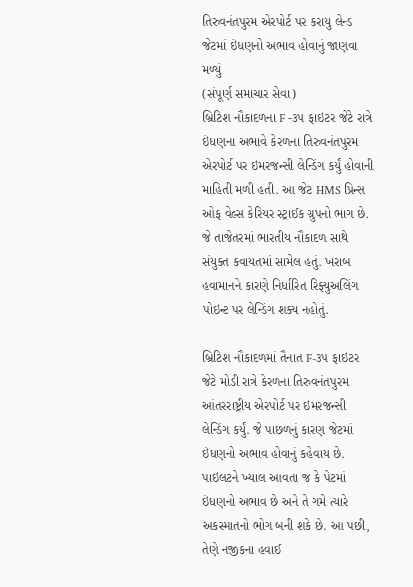તિરુવનંતપુરમ એરપોર્ટ પર કરાયુ લેન્ડ
જેટમાં ઇંધણનો અભાવ હોવાનું જાણવા મળ્યું
(સંપૂર્ણ સમાચાર સેવા)
બ્રિટિશ નૌકાદળના F -૩૫ ફાઇટર જેટે રાત્રે ઇંધણના અભાવે કેરળના તિરુવનંતપુરમ એરપોર્ટ પર ઇમરજન્સી લેન્ડિંગ કર્યું હોવાની માહિતી મળી હતી. આ જેટ HMS પ્રિન્સ ઓફ વેલ્સ કેરિયર સ્ટ્રાઈક ગ્રુપનો ભાગ છે. જે તાજેતરમાં ભારતીય નૌકાદળ સાથે સંયુક્ત કવાયતમાં સામેલ હતું. ખરાબ હવામાનને કારણે નિર્ધારિત રિફ્યુઅલિંગ પોઇન્ટ પર લેન્ડિંગ શક્ય નહોતું.

બ્રિટિશ નૌકાદળમાં તૈનાત F-૩૫ ફાઇટર જેટે મોડી રાત્રે કેરળના તિરુવનંતપુરમ આંતરરાષ્ટ્રીય એરપોર્ટ પર ઇમરજન્સી લેન્ડિંગ કર્યું. જે પાછળનું કારણ જેટમાં ઇંધણનો અભાવ હોવાનું કહેવાય છે. પાઇલટને ખ્યાલ આવતા જ કે પેટમાં ઇંધણનો અભાવ છે અને તે ગમે ત્યારે અકસ્માતનો ભોગ બની શકે છે. આ પછી, તેણે નજીકના હવાઈ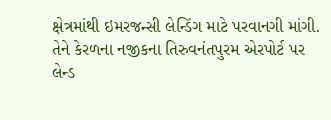ક્ષેત્રમાંથી ઇમરજન્સી લેન્ડિંગ માટે પરવાનગી માંગી. તેને કેરળના નજીકના તિરુવનંતપુરમ એરપોર્ટ પર લેન્ડ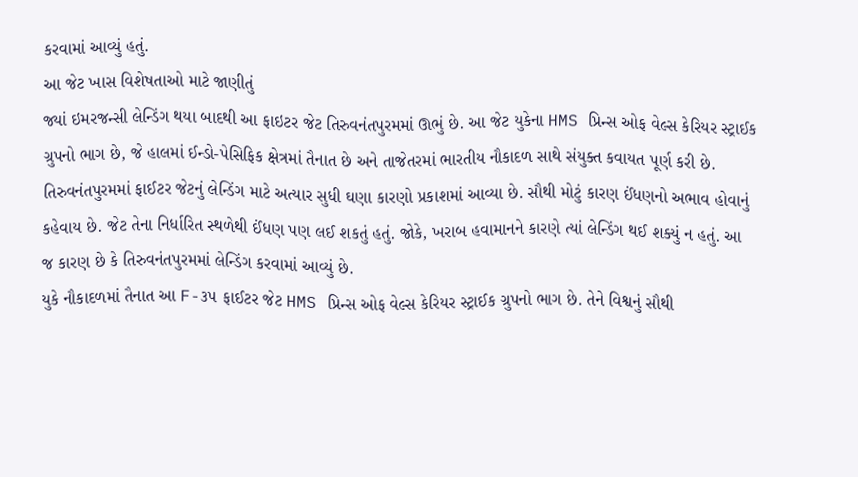કરવામાં આવ્યું હતું.
આ જેટ ખાસ વિશેષતાઓ માટે જાણીતું
જ્યાં ઇમરજન્સી લેન્ડિંગ થયા બાદથી આ ફાઇટર જેટ તિરુવનંતપુરમમાં ઊભું છે. આ જેટ યુકેના HMS પ્રિન્સ ઓફ વેલ્સ કેરિયર સ્ટ્રાઈક ગ્રુપનો ભાગ છે, જે હાલમાં ઈન્ડો-પેસિફિક ક્ષેત્રમાં તૈનાત છે અને તાજેતરમાં ભારતીય નૌકાદળ સાથે સંયુક્ત કવાયત પૂર્ણ કરી છે.
તિરુવનંતપુરમમાં ફાઈટર જેટનું લેન્ડિંગ માટે અત્યાર સુધી ઘણા કારણો પ્રકાશમાં આવ્યા છે. સૌથી મોટું કારણ ઈંધણનો અભાવ હોવાનું કહેવાય છે. જેટ તેના નિર્ધારિત સ્થળેથી ઈંધણ પણ લઈ શકતું હતું. જોકે, ખરાબ હવામાનને કારણે ત્યાં લેન્ડિંગ થઈ શક્યું ન હતું. આ જ કારણ છે કે તિરુવનંતપુરમમાં લેન્ડિંગ કરવામાં આવ્યું છે.
યુકે નૌકાદળમાં તૈનાત આ F-૩૫ ફાઈટર જેટ HMS પ્રિન્સ ઓફ વેલ્સ કેરિયર સ્ટ્રાઈક ગ્રુપનો ભાગ છે. તેને વિશ્વનું સૌથી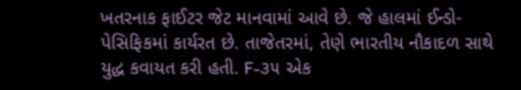ખતરનાક ફાઈટર જેટ માનવામાં આવે છે. જે હાલમાં ઈન્ડો-પેસિફિકમાં કાર્યરત છે. તાજેતરમાં, તેણે ભારતીય નૌકાદળ સાથે યુદ્ધ કવાયત કરી હતી. F-૩૫ એક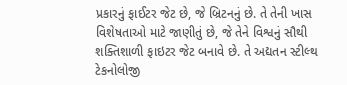પ્રકારનું ફાઈટર જેટ છે, જે બ્રિટનનું છે. તે તેની ખાસ વિશેષતાઓ માટે જાણીતું છે, જે તેને વિશ્વનું સૌથી શક્તિશાળી ફાઇટર જેટ બનાવે છે. તે અદ્યતન સ્ટીલ્થ ટેકનોલોજી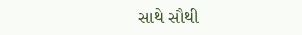સાથે સૌથી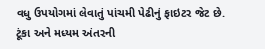વધુ ઉપયોગમાં લેવાતું પાંચમી પેઢીનું ફાઇટર જેટ છે. ટૂંકા અને મધ્યમ અંતરની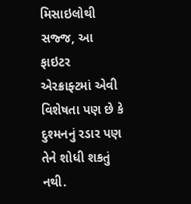મિસાઇલોથી સજ્જ, આ ફાઇટર એરક્રાફ્ટમાં એવી વિશેષતા પણ છે કે દુશ્મનનું રડાર પણ તેને શોધી શકતું નથી.